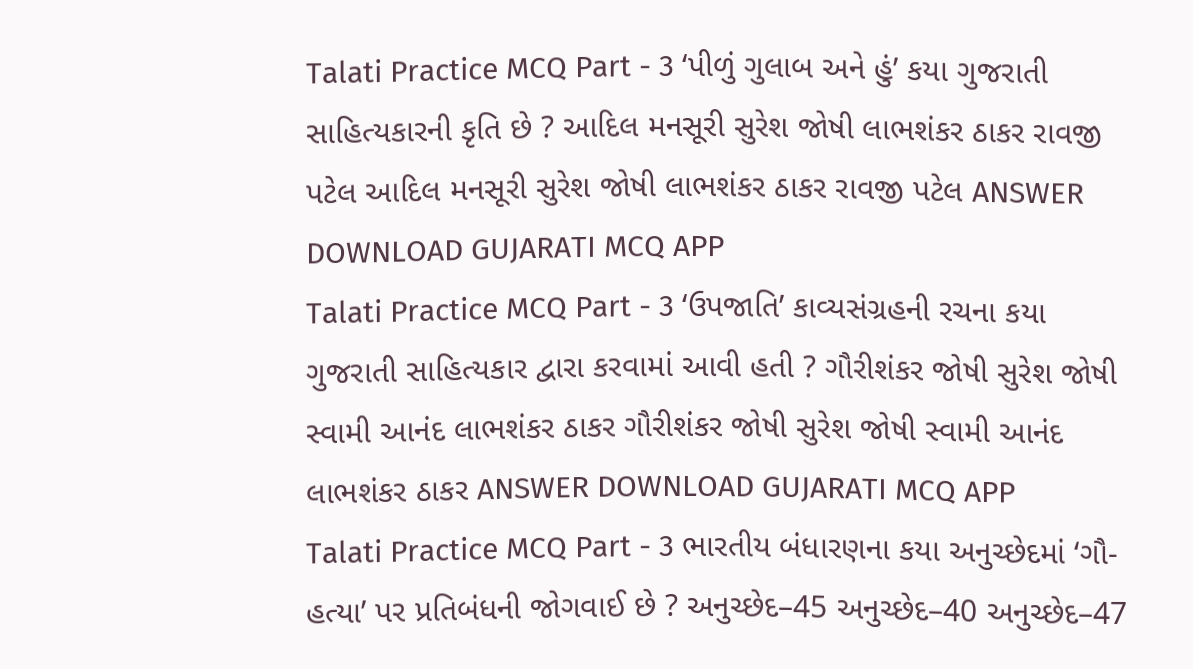Talati Practice MCQ Part - 3 ‘પીળું ગુલાબ અને હું’ કયા ગુજરાતી સાહિત્યકારની કૃતિ છે ? આદિલ મનસૂરી સુરેશ જોષી લાભશંકર ઠાકર રાવજી પટેલ આદિલ મનસૂરી સુરેશ જોષી લાભશંકર ઠાકર રાવજી પટેલ ANSWER DOWNLOAD GUJARATI MCQ APP
Talati Practice MCQ Part - 3 ‘ઉપજાતિ’ કાવ્યસંગ્રહની રચના કયા ગુજરાતી સાહિત્યકાર દ્વારા કરવામાં આવી હતી ? ગૌરીશંકર જોષી સુરેશ જોષી સ્વામી આનંદ લાભશંકર ઠાકર ગૌરીશંકર જોષી સુરેશ જોષી સ્વામી આનંદ લાભશંકર ઠાકર ANSWER DOWNLOAD GUJARATI MCQ APP
Talati Practice MCQ Part - 3 ભારતીય બંધારણના કયા અનુચ્છેદમાં ‘ગૌ-હત્યા’ પર પ્રતિબંધની જોગવાઈ છે ? અનુચ્છેદ–45 અનુચ્છેદ–40 અનુચ્છેદ–47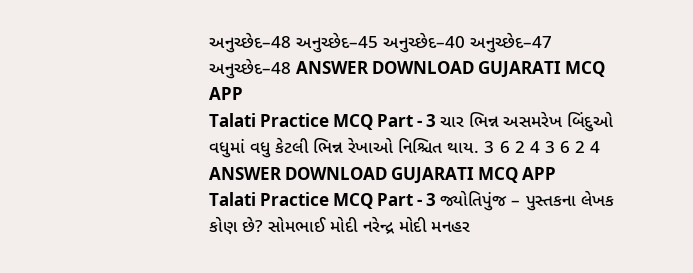અનુચ્છેદ–48 અનુચ્છેદ–45 અનુચ્છેદ–40 અનુચ્છેદ–47 અનુચ્છેદ–48 ANSWER DOWNLOAD GUJARATI MCQ APP
Talati Practice MCQ Part - 3 ચાર ભિન્ન અસમરેખ બિંદુઓ વધુમાં વધુ કેટલી ભિન્ન રેખાઓ નિશ્ચિત થાય. 3 6 2 4 3 6 2 4 ANSWER DOWNLOAD GUJARATI MCQ APP
Talati Practice MCQ Part - 3 જ્યોતિપુંજ – પુસ્તકના લેખક કોણ છે? સોમભાઈ મોદી નરેન્દ્ર મોદી મનહર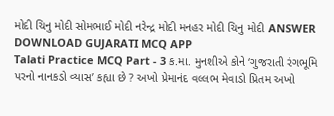મોદી ચિનુ મોદી સોમભાઈ મોદી નરેન્દ્ર મોદી મનહર મોદી ચિનુ મોદી ANSWER DOWNLOAD GUJARATI MCQ APP
Talati Practice MCQ Part - 3 ક.મા. મુનશીએ કોને ‘ગુજરાતી રંગભૂમિ પરનો નાનકડો વ્યાસ’ કહ્યા છે ? અખો પ્રેમાનંદ વલ્લભ મેવાડો પ્રિતમ અખો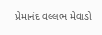પ્રેમાનંદ વલ્લભ મેવાડો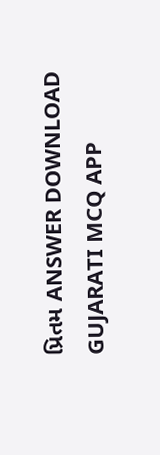પ્રિતમ ANSWER DOWNLOAD GUJARATI MCQ APP